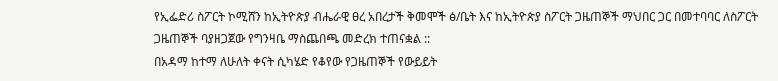የኢፌድሪ ስፖርት ኮሚሸን ከኢትዮጵያ ብሔራዊ ፀረ አበረታች ቅመሞች ፅ/ቤት እና ከኢትዮጵያ ስፖርት ጋዜጠኞች ማህበር ጋር በመተባባር ለስፖርት ጋዜጠኞች ባያዘጋጀው የግንዛቤ ማስጨበጫ መድረክ ተጠናቋል ::
በአዳማ ከተማ ለሁለት ቀናት ሲካሄድ የቆየው የጋዜጠኞች የውይይት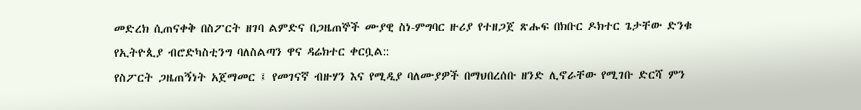መድረክ ሲጠናቀቅ በስፖርት ዘገባ ልምድና በጋዜጠኞች ሙያዊ ስነ-ምግባር ዙሪያ የተዘጋጀ ጽሑፍ በክቡር ዶክተር ጌታቸው ድንቁ የኢትዮጲያ ብሮድካስቲንግ ባለስልጣን ዋና ዳሬክተር ቀርቧል::
የስፖርት ጋዜጠኝነት አጀማመር ፤ የመገናኛ ብዙሃን እና የሚዲያ ባለሙያዎች በማህበረሰቡ ዘንድ ሊኖራቸው የሚገቡ ድርሻ ምን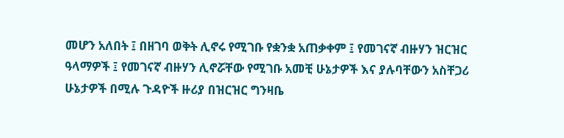መሆን አለበት ፤ በዘገባ ወቅት ሊኖሩ የሚገቡ የቋንቋ አጠቃቀም ፤ የመገናኛ ብዙሃን ዝርዝር ዓላማዎች ፤ የመገናኛ ብዙሃን ሊኖሯቸው የሚገቡ አመቺ ሁኔታዎች እና ያሉባቸውን አስቸጋሪ ሁኔታዎች በሚሉ ጉዳዮች ዙሪያ በዝርዝር ግንዛቤ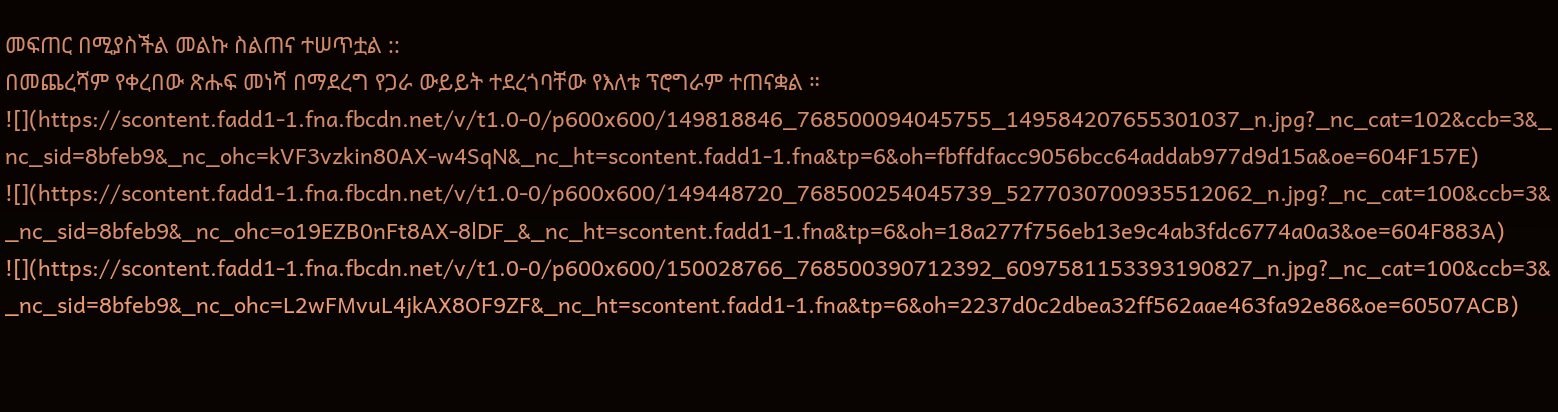መፍጠር በሚያስችል መልኩ ስልጠና ተሠጥቷል ::
በመጨረሻም የቀረበው ጽሑፍ መነሻ በማደረግ የጋራ ውይይት ተደረጎባቸው የእለቱ ፕሮግራም ተጠናቋል ።
![](https://scontent.fadd1-1.fna.fbcdn.net/v/t1.0-0/p600x600/149818846_768500094045755_149584207655301037_n.jpg?_nc_cat=102&ccb=3&_nc_sid=8bfeb9&_nc_ohc=kVF3vzkin80AX-w4SqN&_nc_ht=scontent.fadd1-1.fna&tp=6&oh=fbffdfacc9056bcc64addab977d9d15a&oe=604F157E)
![](https://scontent.fadd1-1.fna.fbcdn.net/v/t1.0-0/p600x600/149448720_768500254045739_5277030700935512062_n.jpg?_nc_cat=100&ccb=3&_nc_sid=8bfeb9&_nc_ohc=o19EZB0nFt8AX-8lDF_&_nc_ht=scontent.fadd1-1.fna&tp=6&oh=18a277f756eb13e9c4ab3fdc6774a0a3&oe=604F883A)
![](https://scontent.fadd1-1.fna.fbcdn.net/v/t1.0-0/p600x600/150028766_768500390712392_6097581153393190827_n.jpg?_nc_cat=100&ccb=3&_nc_sid=8bfeb9&_nc_ohc=L2wFMvuL4jkAX8OF9ZF&_nc_ht=scontent.fadd1-1.fna&tp=6&oh=2237d0c2dbea32ff562aae463fa92e86&oe=60507ACB)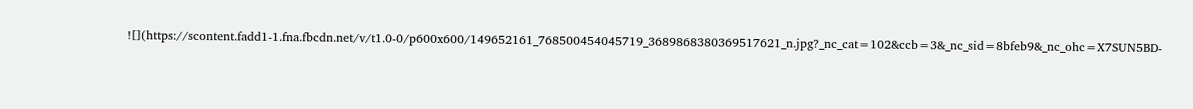![](https://scontent.fadd1-1.fna.fbcdn.net/v/t1.0-0/p600x600/149652161_768500454045719_3689868380369517621_n.jpg?_nc_cat=102&ccb=3&_nc_sid=8bfeb9&_nc_ohc=X7SUN5BD-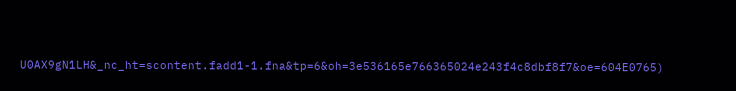U0AX9gN1LH&_nc_ht=scontent.fadd1-1.fna&tp=6&oh=3e536165e766365024e243f4c8dbf8f7&oe=604E0765)